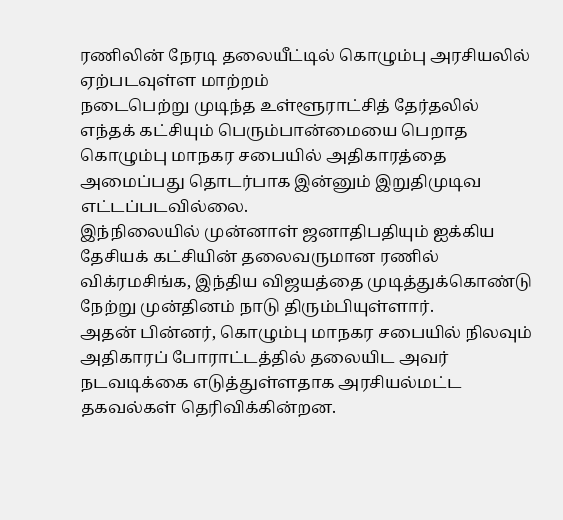ரணிலின் நேரடி தலையீட்டில் கொழும்பு அரசியலில் ஏற்படவுள்ள மாற்றம்
நடைபெற்று முடிந்த உள்ளூராட்சித் தேர்தலில் எந்தக் கட்சியும் பெரும்பான்மையை பெறாத கொழும்பு மாநகர சபையில் அதிகாரத்தை அமைப்பது தொடர்பாக இன்னும் இறுதிமுடிவ எட்டப்படவில்லை.
இந்நிலையில் முன்னாள் ஜனாதிபதியும் ஐக்கிய தேசியக் கட்சியின் தலைவருமான ரணில் விக்ரமசிங்க, இந்திய விஜயத்தை முடித்துக்கொண்டு நேற்று முன்தினம் நாடு திரும்பியுள்ளார்.
அதன் பின்னர், கொழும்பு மாநகர சபையில் நிலவும் அதிகாரப் போராட்டத்தில் தலையிட அவர் நடவடிக்கை எடுத்துள்ளதாக அரசியல்மட்ட தகவல்கள் தெரிவிக்கின்றன.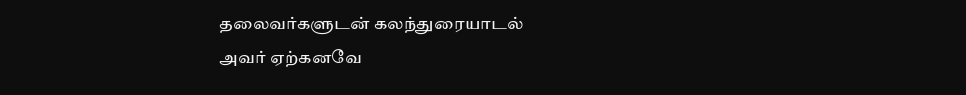தலைவர்களுடன் கலந்துரையாடல்
அவர் ஏற்கனவே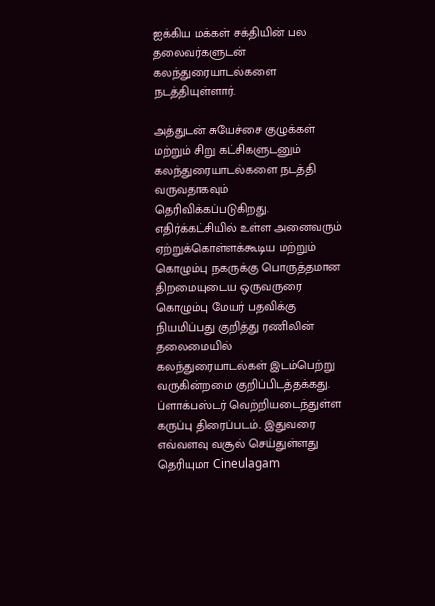ஐக்கிய மக்கள் சக்தியின் பல தலைவர்களுடன் கலந்துரையாடல்களை நடத்தியுள்ளார்.

அத்துடன் சுயேச்சை குழுக்கள் மற்றும் சிறு கட்சிகளுடனும் கலந்துரையாடல்களை நடத்தி வருவதாகவும் தெரிவிக்கப்படுகிறது.
எதிர்க்கட்சியில் உள்ள அனைவரும் ஏற்றுக்கொள்ளக்கூடிய மற்றும் கொழும்பு நகருக்கு பொருத்தமான திறமையுடைய ஒருவருரை கொழும்பு மேயர் பதவிக்கு நியமிப்பது குறித்து ரணிலின் தலைமையில் கலந்துரையாடல்கள் இடம்பெற்று வருகின்றமை குறிப்பிடத்தக்கது.
ப்ளாக்பஸ்டர் வெற்றியடைந்துள்ள கருப்பு திரைப்படம்.. இதுவரை எவ்வளவு வசூல் செய்துள்ளது தெரியுமா Cineulagam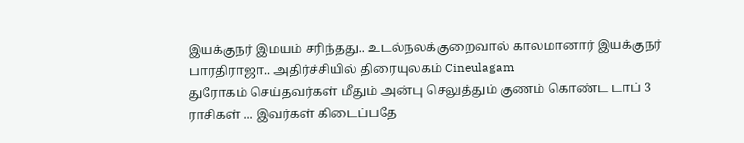இயக்குநர் இமயம் சரிந்தது.. உடல்நலக்குறைவால் காலமானார் இயக்குநர் பாரதிராஜா.. அதிர்ச்சியில் திரையுலகம் Cineulagam
துரோகம் செய்தவர்கள் மீதும் அன்பு செலுத்தும் குணம் கொண்ட டாப் 3 ராசிகள் ... இவர்கள் கிடைப்பதே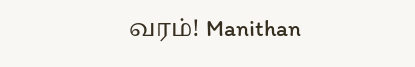வரம்! Manithan